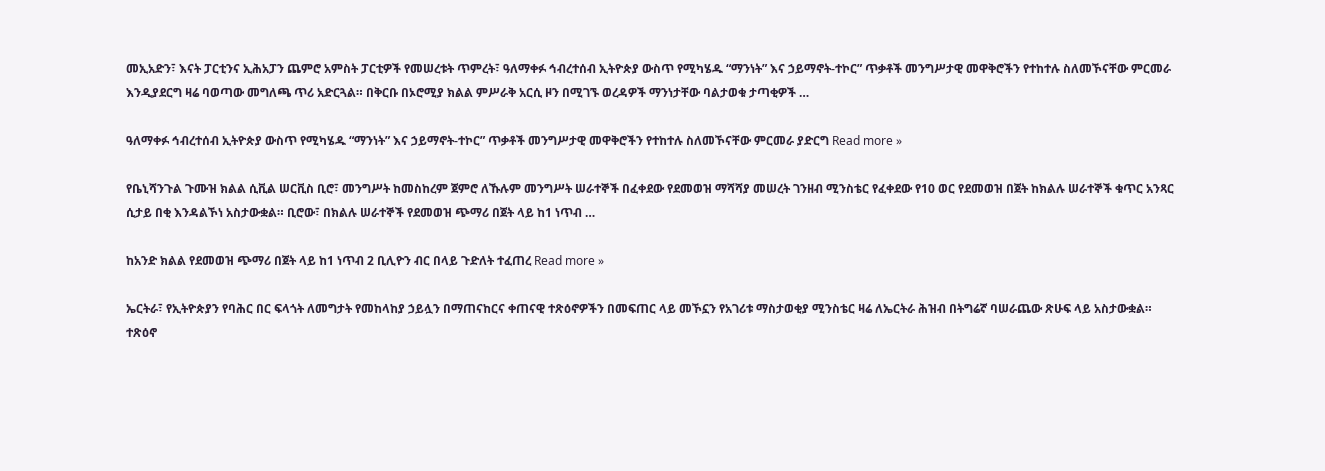መኢአድን፣ እናት ፓርቲንና ኢሕአፓን ጨምሮ አምስት ፓርቲዎች የመሠረቱት ጥምረት፣ ዓለማቀፉ ኅብረተሰብ ኢትዮጵያ ውስጥ የሚካሄዱ “ማንነት” እና ኃይማኖት-ተኮር” ጥቃቶች መንግሥታዊ መዋቅሮችን የተከተሉ ስለመኾናቸው ምርመራ እንዲያደርግ ዛሬ ባወጣው መግለጫ ጥሪ አድርጓል። በቅርቡ በኦሮሚያ ክልል ምሥራቅ አርሲ ዞን በሚገኙ ወረዳዎች ማንነታቸው ባልታወቁ ታጣቂዎች …

ዓለማቀፉ ኅብረተሰብ ኢትዮጵያ ውስጥ የሚካሄዱ “ማንነት” እና ኃይማኖት-ተኮር” ጥቃቶች መንግሥታዊ መዋቅሮችን የተከተሉ ስለመኾናቸው ምርመራ ያድርግ Read more »

የቤኒሻንጉል ጉሙዝ ክልል ሲቪል ሠርቪስ ቢሮ፣ መንግሥት ከመስከረም ጀምሮ ለኹሉም መንግሥት ሠራተኞች በፈቀደው የደመወዝ ማሻሻያ መሠረት ገንዘብ ሚንስቴር የፈቀደው የ10 ወር የደመወዝ በጀት ከክልሉ ሠራተኞች ቁጥር አንጻር ሲታይ በቂ እንዳልኾነ አስታውቋል። ቢሮው፣ በክልሉ ሠራተኞች የደመወዝ ጭማሪ በጀት ላይ ከ1 ነጥብ …

ከአንድ ክልል የደመወዝ ጭማሪ በጀት ላይ ከ1 ነጥብ 2 ቢሊዮን ብር በላይ ጉድለት ተፈጠረ Read more »

ኤርትራ፣ የኢትዮጵያን የባሕር በር ፍላጎት ለመግታት የመከላከያ ኃይሏን በማጠናከርና ቀጠናዊ ተጽዕኖዎችን በመፍጠር ላይ መኾኗን የአገሪቱ ማስታወቂያ ሚንስቴር ዛሬ ለኤርትራ ሕዝብ በትግሬኛ ባሠራጨው ጽሁፍ ላይ አስታውቋል። ተጽዕኖ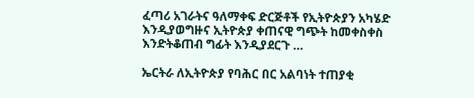ፈጣሪ አገራትና ዓለማቀፍ ድርጅቶች የኢትዮጵያን አካሄድ እንዲያወግዙና ኢትዮጵያ ቀጠናዊ ግጭት ከመቀስቀስ እንድትቆጠብ ግፊት እንዲያደርጉ …

ኤርትራ ለኢትዮጵያ የባሕር በር አልባነት ተጠያቂ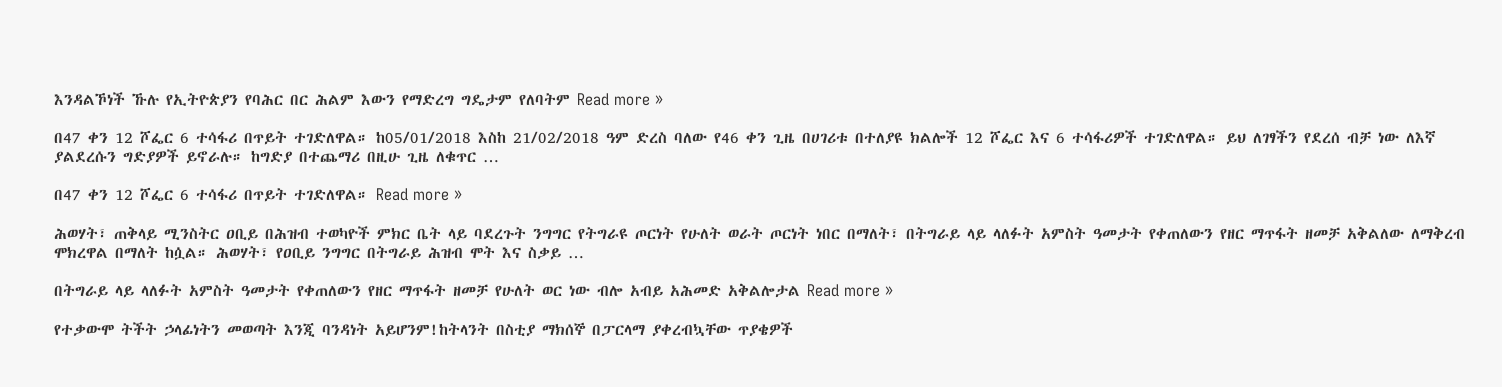እንዳልኾነች ኹሉ የኢትዮጵያን የባሕር በር ሕልም እውን የማድረግ ግዴታም የለባትም Read more »

በ47 ቀን 12 ሾፌር 6 ተሳፋሪ በጥይት ተገድለዋል። ከ05/01/2018 እስከ 21/02/2018 ዓም ድረስ ባለው የ46 ቀን ጊዜ በሀገሪቱ በተለያዩ ክልሎች 12 ሾፌር እና 6 ተሳፋሪዎች ተገድለዋል። ይህ ለገፃችን የደረሰ ብቻ ነው ለእኛ ያልደረሱን ግድያዎች ይኖራሉ። ከግድያ በተጨማሪ በዚሁ ጊዜ ለቁጥር …

በ47 ቀን 12 ሾፌር 6 ተሳፋሪ በጥይት ተገድለዋል። Read more »

ሕወሃት፣ ጠቅላይ ሚንስትር ዐቢይ በሕዝብ ተወካዮች ምክር ቤት ላይ ባደረጉት ንግግር የትግራዩ ጦርነት የሁለት ወራት ጦርነት ነበር በማለት፣ በትግራይ ላይ ላለፉት አምስት ዓመታት የቀጠለውን የዘር ማጥፋት ዘመቻ አቅልለው ለማቅረብ ሞክረዋል በማለት ከሷል። ሕወሃት፣ የዐቢይ ንግግር በትግራይ ሕዝብ ሞት እና ስቃይ …

በትግራይ ላይ ላለፉት አምስት ዓመታት የቀጠለውን የዘር ማጥፋት ዘመቻ የሁለት ወር ነው ብሎ አብይ አሕመድ አቅልሎታል Read more »

የተቃውሞ ትችት ኃላፊነትን መወጣት እንጂ ባንዳነት አይሆንም!ከትላንት በስቲያ ማክሰኞ በፓርላማ ያቀረብኳቸው ጥያቄዎች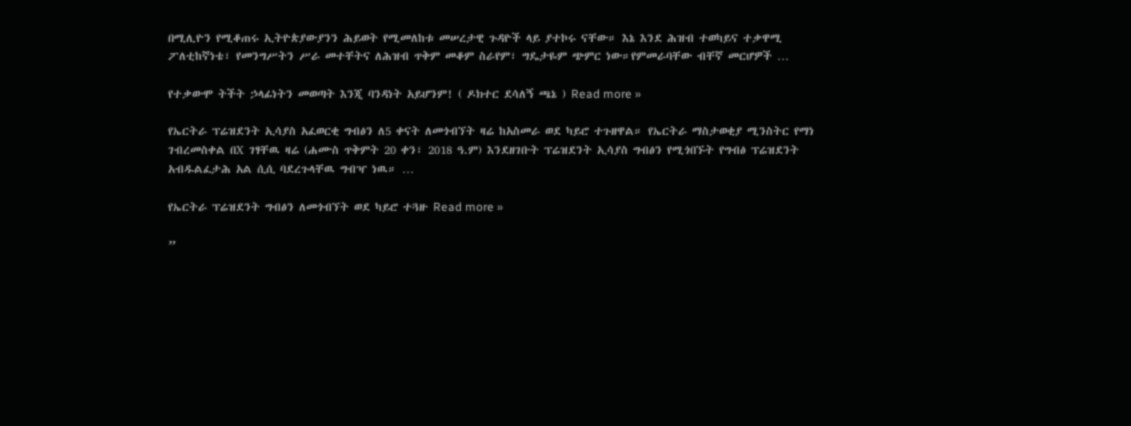በሚሊዮን የሚቆጠሩ ኢትዮጵያውያንን ሕይወት የሚመለከቱ መሠረታዊ ጉዳዮች ላይ ያተኮሩ ናቸው። እኔ እንደ ሕዝብ ተወካይና ተቃዋሚ ፖለቲከኛነቴ፣ የመንግሥትን ሥራ መተቸትና ለሕዝብ ጥቅም መቆም ስራየም፣ ግዴታዬም ጭምር ነው።የምመራባቸው ብቸኛ መርሆዎች …

የተቃውሞ ትችት ኃላፊነትን መወጣት እንጂ ባንዳነት አይሆንም! ( ዶክተር ደሳለኝ ጫኔ ) Read more »

የኤርትራ ፕሬዝደንት ኢሳያስ አፈወርቂ ግብፅን ለ5 ቀናት ለመጎብኘት ዛሬ ከአስመራ ወደ ካይሮ ተጉዘዋል። የኤርትራ ማስታወቂያ ሚንስትር የማነ ገብረመስቀል በX ገፃቸዉ ዛሬ (ሐሙስ ጥቅምት 20 ቀን፣ 2018 ዓ.ም) እንደዘገቡት ፕሬዝደንት ኢሳያስ ግብፅን የሚጎበኙት የግብፅ ፕሬዝደንት አብዱልፈታሕ አል ሲሲ ባደረጉላቸዉ ግብዣ ነዉ። …

የኤርትራ ፕሬዝደንት ግብፅን ለመጎብኘት ወደ ካይሮ ተጓዙ Read more »

”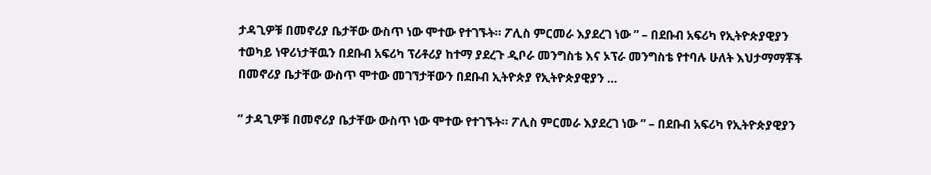ታዳጊዎቹ በመኖሪያ ቤታቸው ውስጥ ነው ሞተው የተገኙት። ፖሊስ ምርመራ እያደረገ ነው ” – በደቡብ አፍሪካ የኢትዮጵያዊያን ተወካይ ነዋሪነታቸዉን በደቡብ አፍሪካ ፕሪቶሪያ ከተማ ያደረጉ ዲቦራ መንግስቴ እና ኦፕራ መንግስቴ የተባሉ ሁለት እህታማማቾች በመኖሪያ ቤታቸው ውስጥ ሞተው መገኘታቸውን በደቡብ ኢትዮጵያ የኢትዮጵያዊያን …

” ታዳጊዎቹ በመኖሪያ ቤታቸው ውስጥ ነው ሞተው የተገኙት። ፖሊስ ምርመራ እያደረገ ነው ” – በደቡብ አፍሪካ የኢትዮጵያዊያን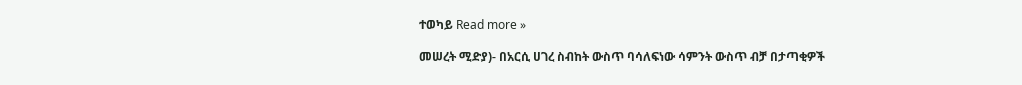ተወካይ Read more »

መሠረት ሚድያ)- በአርሲ ሀገረ ስብከት ውስጥ ባሳለፍነው ሳምንት ውስጥ ብቻ በታጣቂዎች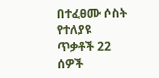በተፈፀሙ ሶስት የተለያዩ ጥቃቶች 22 ሰዎች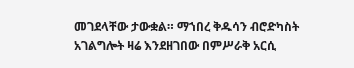መገደላቸው ታውቋል። ማኀበረ ቅዱሳን ብሮድካስት አገልግሎት ዛሬ እንደዘገበው በምሥራቅ አርሲ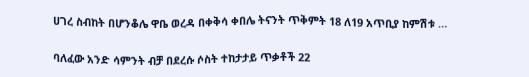ሀገረ ስብከት በሆንቆሌ ዋቤ ወረዳ በቀቅሳ ቀበሌ ትናንት ጥቅምት 18 ለ19 አጥቢያ ከምሽቱ …

ባለፈው አንድ ሳምንት ብቻ በደረሱ ሶስት ተከታታይ ጥቃቶች 22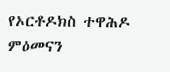የኦርቶዶክስ ተዋሕዶ ምዕመናን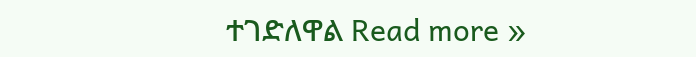ተገድለዋል Read more »